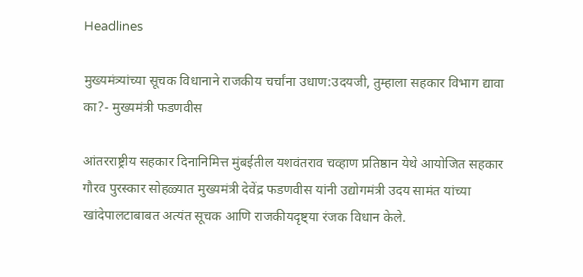Headlines

मुख्यमंत्र्यांच्या सूचक विधानाने राजकीय चर्चांना उधाण:उदयजी, तुम्हाला सहकार विभाग द्यावा का?- मुख्यमंत्री फडणवीस

आंतरराष्ट्रीय सहकार दिनानिमित्त मुंबईतील यशवंतराव चव्हाण प्रतिष्ठान येथे आयोजित सहकार गौरव पुरस्कार सोहळ्यात मुख्यमंत्री देवेंद्र फडणवीस यांनी उद्योगमंत्री उदय सामंत यांच्या खांदेपालटाबाबत अत्यंत सूचक आणि राजकीयदृष्ट्या रंजक विधान केले.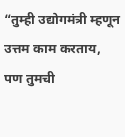“तुम्ही उद्योगमंत्री म्हणून उत्तम काम करताय, पण तुमची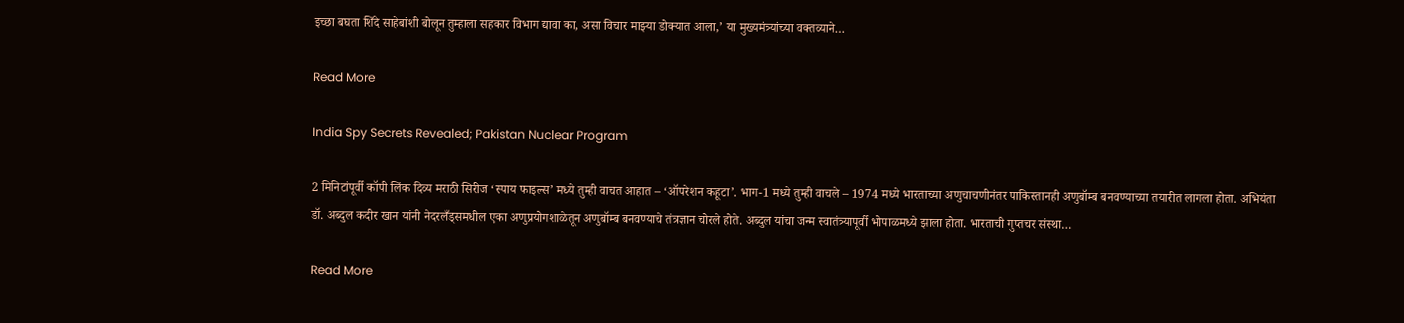इच्छा बघता शिंदे साहेबांशी बोलून तुम्हाला सहकार विभाग द्यावा का, असा विचार माझ्या डोक्यात आला,’ या मुख्यमंत्र्यांच्या वक्तव्याने…

Read More

India Spy Secrets Revealed; Pakistan Nuclear Program

2 मिनिटांपूर्वी कॉपी लिंक दिव्य मराठी सिरीज ‘स्पाय फाइल्स’ मध्ये तुम्ही वाचत आहात – ‘ऑपरेशन कहूटा’. भाग-1 मध्ये तुम्ही वाचले – 1974 मध्ये भारताच्या अणुचाचणीनंतर पाकिस्तानही अणुबॉम्ब बनवण्याच्या तयारीत लागला होता. अभियंता डॉ. अब्दुल कदीर खान यांनी नेदरलँड्समधील एका अणुप्रयोगशाळेतून अणुबॉम्ब बनवण्याचे तंत्रज्ञान चोरले होते. अब्दुल यांचा जन्म स्वातंत्र्यापूर्वी भोपाळमध्ये झाला होता. भारताची गुप्तचर संस्था…

Read More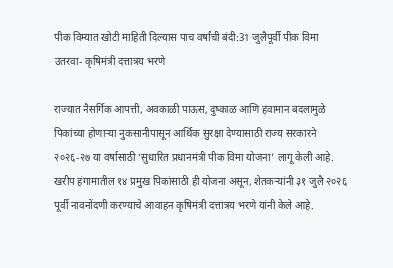पीक विम्यात खोटी माहिती दिल्यास पाच वर्षांची बंदी:31 जुलैपूर्वी पीक विमा उतरवा- कृषिमंत्री दत्तात्रय भरणे

राज्यात नैसर्गिक आपत्ती, अवकाळी पाऊस, दुष्काळ आणि हवामान बदलामुळे पिकांच्या होणाऱ्या नुकसानीपासून आर्थिक सुरक्षा देण्यासाठी राज्य सरकारने २०२६-२७ या वर्षासाठी ‘सुधारित प्रधानमंत्री पीक विमा योजना’ लागू केली आहे. खरीप हंगामातील १४ प्रमुख पिकांसाठी ही योजना असून, शेतकऱ्यांनी ३१ जुलै २०२६ पूर्वी नावनोंदणी करण्याचे आवाहन कृषिमंत्री दत्तात्रय भरणे यांनी केले आहे.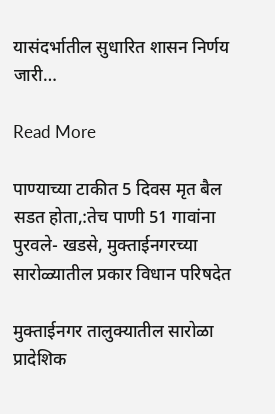यासंदर्भातील सुधारित शासन निर्णय जारी…

Read More

पाण्याच्या टाकीत 5 दिवस मृत बैल सडत होता,:तेच पाणी 51 गावांना पुरवले- खडसे, मुक्ताईनगरच्या सारोळ्यातील प्रकार विधान परिषदेत

मुक्ताईनगर तालुक्यातील सारोळा प्रादेशिक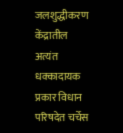जलशुद्धीकरण केंद्रातील अत्यंत धक्कादायक प्रकार विधान परिषदेत चर्चेस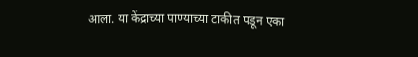आला. या केंद्राच्या पाण्याच्या टाकीत पडून एका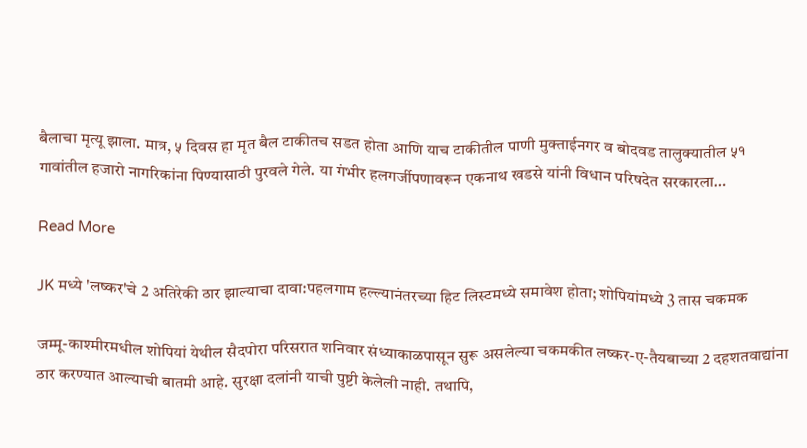बैलाचा मृत्यू झाला. मात्र, ५ दिवस हा मृत बैल टाकीतच सडत होता आणि याच टाकीतील पाणी मुक्ताईनगर व बोदवड तालुक्यातील ५१ गावांतील हजारो नागरिकांना पिण्यासाठी पुरवले गेले. या गंभीर हलगर्जीपणावरून एकनाथ खडसे यांनी विधान परिषदेत सरकारला…

Read More

JK मध्ये 'लष्कर'चे 2 अतिरेकी ठार झाल्याचा दावा:पहलगाम हल्ल्यानंतरच्या हिट लिस्टमध्ये समावेश होता; शोपियांमध्ये 3 तास चकमक

जम्मू-काश्मीरमधील शोपियां येथील सैदपोरा परिसरात शनिवार संध्याकाळपासून सुरू असलेल्या चकमकीत लष्कर-ए-तैयबाच्या 2 दहशतवाद्यांना ठार करण्यात आल्याची बातमी आहे. सुरक्षा दलांनी याची पुष्टी केलेली नाही. तथापि,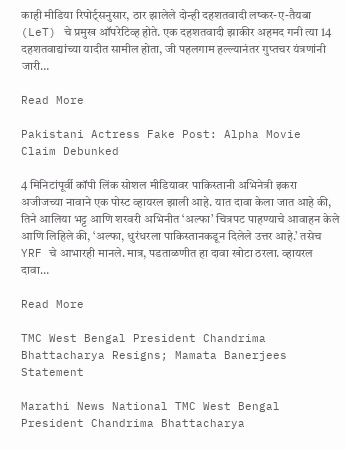काही मीडिया रिपोर्ट्सनुसार, ठार झालेले दोन्ही दहशतवादी लष्कर-ए-तैयबा (LeT) चे प्रमुख ऑपरेटिव्ह होते. एक दहशतवादी झाकीर अहमद गनी त्या 14 दहशतवाद्यांच्या यादीत सामील होता, जी पहलगाम हल्ल्यानंतर गुप्तचर यंत्रणांनी जारी…

Read More

Pakistani Actress Fake Post: Alpha Movie Claim Debunked

4 मिनिटांपूर्वी कॉपी लिंक सोशल मीडियावर पाकिस्तानी अभिनेत्री इकरा अजीजच्या नावाने एक पोस्ट व्हायरल झाली आहे. यात दावा केला जात आहे की, तिने आलिया भट्ट आणि शरवरी अभिनीत ‘अल्फा’ चित्रपट पाहण्याचे आवाहन केले आणि लिहिले की, ‘अल्फा, धुरंधरला पाकिस्तानकडून दिलेले उत्तर आहे.’ तसेच YRF चे आभारही मानले. मात्र, पडताळणीत हा दावा खोटा ठरला. व्हायरल दावा…

Read More

TMC West Bengal President Chandrima Bhattacharya Resigns; Mamata Banerjees Statement

Marathi News National TMC West Bengal President Chandrima Bhattacharya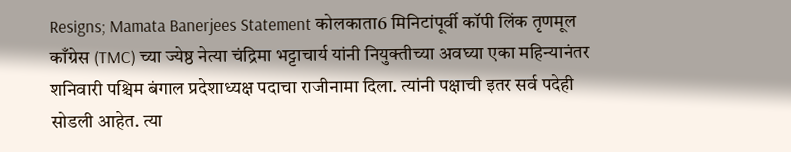Resigns; Mamata Banerjees Statement कोलकाता6 मिनिटांपूर्वी कॉपी लिंक तृणमूल काँग्रेस (TMC) च्या ज्येष्ठ नेत्या चंद्रिमा भट्टाचार्य यांनी नियुक्तीच्या अवघ्या एका महिन्यानंतर शनिवारी पश्चिम बंगाल प्रदेशाध्यक्ष पदाचा राजीनामा दिला. त्यांनी पक्षाची इतर सर्व पदेही सोडली आहेत. त्या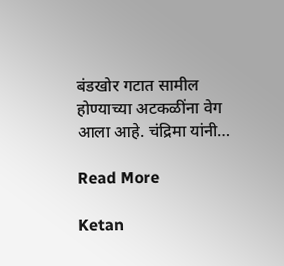बंडखोर गटात सामील होण्याच्या अटकळींना वेग आला आहे. चंद्रिमा यांनी…

Read More

Ketan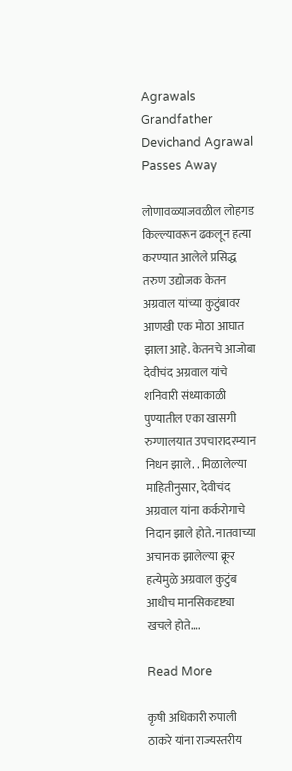Agrawals Grandfather Devichand Agrawal Passes Away

लोणावळ्याजवळील लोहगड किल्ल्यावरून ढकलून हत्या करण्यात आलेले प्रसिद्ध तरुण उद्योजक केतन अग्रवाल यांच्या कुटुंबावर आणखी एक मोठा आघात झाला आहे. केतनचे आजोबा देवीचंद अग्रवाल यांचे शनिवारी संध्याकाळी पुण्यातील एका खासगी रुग्णालयात उपचारादरम्यान निधन झाले. . मिळालेल्या माहितीनुसार, देवीचंद अग्रवाल यांना कर्करोगाचे निदान झाले होते. नातवाच्या अचानक झालेल्या क्रूर हत्येमुळे अग्रवाल कुटुंब आधीच मानसिकदृष्ट्या खचले होते….

Read More

कृषी अधिकारी रुपाली ठाकरे यांना राज्यस्तरीय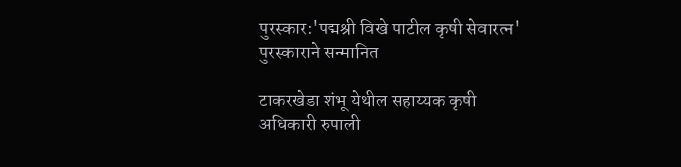पुरस्कार:'पद्मश्री विखे पाटील कृषी सेवारत्न' पुरस्काराने सन्मानित

टाकरखेडा शंभू येथील सहाय्यक कृषी अधिकारी रुपाली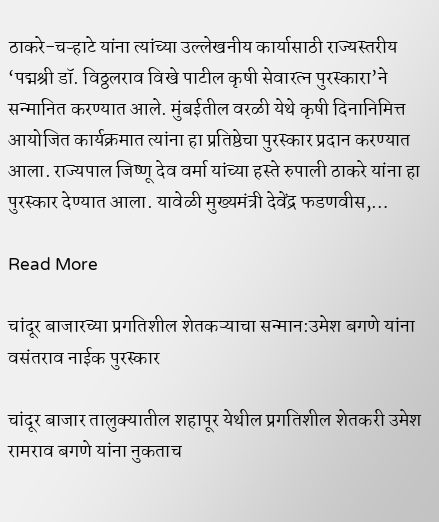ठाकरे-चऱ्हाटे यांना त्यांच्या उल्लेखनीय कार्यासाठी राज्यस्तरीय ‘पद्मश्री डॉ. विठ्ठलराव विखे पाटील कृषी सेवारत्न पुरस्कारा’ने सन्मानित करण्यात आले. मुंबईतील वरळी येथे कृषी दिनानिमित्त आयोजित कार्यक्रमात त्यांना हा प्रतिष्ठेचा पुरस्कार प्रदान करण्यात आला. राज्यपाल जिष्णू देव वर्मा यांच्या हस्ते रुपाली ठाकरे यांना हा पुरस्कार देण्यात आला. यावेळी मुख्यमंत्री देवेंद्र फडणवीस,…

Read More

चांदूर बाजारच्या प्रगतिशील शेतकऱ्याचा सन्मान:उमेश बगणे यांना वसंतराव नाईक पुरस्कार

चांदूर बाजार तालुक्यातील शहापूर येथील प्रगतिशील शेतकरी उमेश रामराव बगणे यांना नुकताच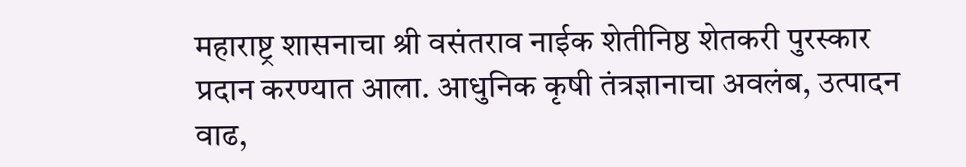महाराष्ट्र शासनाचा श्री वसंतराव नाईक शेतीनिष्ठ शेतकरी पुरस्कार प्रदान करण्यात आला. आधुनिक कृषी तंत्रज्ञानाचा अवलंब, उत्पादन वाढ,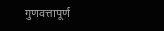गुणवत्तापूर्ण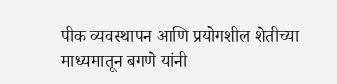पीक व्यवस्थापन आणि प्रयोगशील शेतीच्या माध्यमातून बगणे यांनी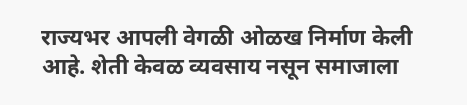राज्यभर आपली वेगळी ओळख निर्माण केली आहे. शेती केवळ व्यवसाय नसून समाजाला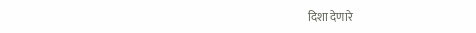दिशा देणारे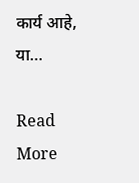कार्य आहे, या…

Read More